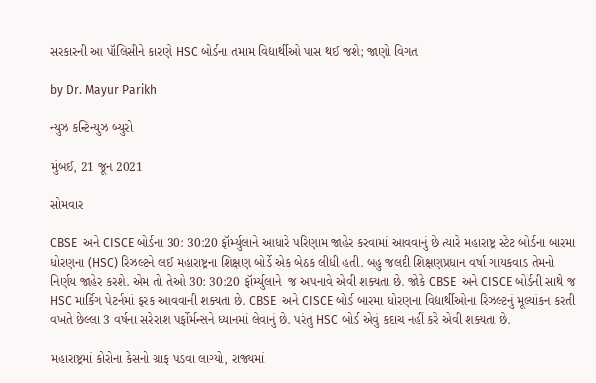સરકારની આ પૉલિસીને કારણે HSC બોર્ડના તમામ વિદ્યાર્થીઓ પાસ થઈ જશે; જાણો વિગત

by Dr. Mayur Parikh

ન્યુઝ કન્ટિન્યુઝ બ્યુરો

મુંબઈ, 21 જૂન 2021

સોમવાર

CBSE  અને CISCE બોર્ડના 30: 30:20 ફૉર્મ્યુલાને આધારે પરિણામ જાહેર કરવામાં આવવાનું છે ત્યારે મહારાષ્ટ્ર સ્ટેટ બોર્ડના બારમા ધોરણના (HSC) રિઝલ્ટને લઈ મહારાષ્ટ્રના શિક્ષણ બોર્ડે એક બેઠક લીધી હતી. બહુ જલદી શિક્ષણપ્રધાન વર્ષા ગાયકવાડ તેમનો નિર્ણય જાહેર કરશે. એમ તો તેઓ 30: 30:20 ફૉર્મ્યુલાને  જ અપનાવે એવી શક્યતા છે. જોકે CBSE  અને CISCE બોર્ડની સાથે જ HSC માર્કિગ પેટર્નમાં ફરક આવવાની શક્યતા છે. CBSE  અને CISCE બોર્ડ બારમા ધોરણના વિદ્યાર્થીઓના રિઝલ્ટનું મૂલ્યાંકન કરતી વખતે છેલ્લા 3 વર્ષના સરેરાશ પર્ફોર્મન્સને ધ્યાનમાં લેવાનું છે. પરંતુ HSC બોર્ડ એવું કદાચ નહીં કરે એવી શક્યતા છે.

મહારાષ્ટ્રમાં કોરોના કેસનો ગ્રાફ પડવા લાગ્યો, રાજ્યમાં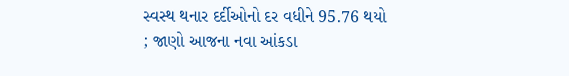સ્વસ્થ થનાર દર્દીઓનો દર વધીને 95.76 થયો ; જાણો આજના નવા આંકડા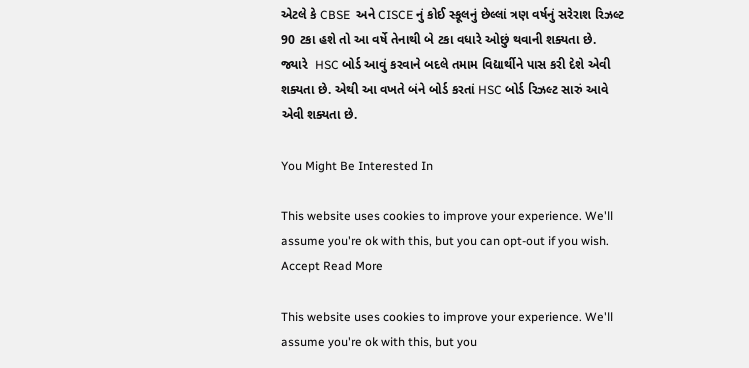એટલે કે CBSE  અને CISCE નું કોઈ સ્કૂલનું છેલ્લાં ત્રણ વર્ષનું સરેરાશ રિઝલ્ટ 90 ટકા હશે તો આ વર્ષે તેનાથી બે ટકા વધારે ઓછું થવાની શક્યતા છે. જ્યારે  HSC બોર્ડ આવું કરવાને બદલે તમામ વિદ્યાર્થીને પાસ કરી દેશે એવી શક્યતા છે. એથી આ વખતે બંને બોર્ડ કરતાં HSC બોર્ડ રિઝલ્ટ સારું આવે એવી શક્યતા છે.

You Might Be Interested In

This website uses cookies to improve your experience. We'll assume you're ok with this, but you can opt-out if you wish. Accept Read More

This website uses cookies to improve your experience. We'll assume you're ok with this, but you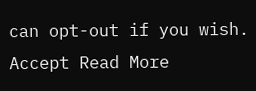can opt-out if you wish. Accept Read More